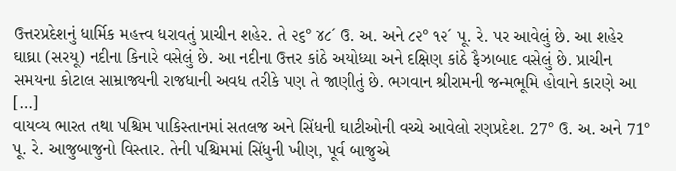ઉત્તરપ્રદેશનું ધાર્મિક મહત્ત્વ ધરાવતું પ્રાચીન શહેર. તે ૨૬° ૪૮´ ઉ. અ. અને ૮૨° ૧૨´ પૂ. રે. પર આવેલું છે. આ શહેર ઘાઘ્રા (સરયૂ) નદીના કિનારે વસેલું છે. આ નદીના ઉત્તર કાંઠે અયોધ્યા અને દક્ષિણ કાંઠે ફૈઝાબાદ વસેલું છે. પ્રાચીન સમયના કોટાલ સામ્રાજ્યની રાજધાની અવધ તરીકે પણ તે જાણીતું છે. ભગવાન શ્રીરામની જન્મભૂમિ હોવાને કારણે આ […]
વાયવ્ય ભારત તથા પશ્ચિમ પાકિસ્તાનમાં સતલજ અને સિંધની ઘાટીઓની વચ્ચે આવેલો રણપ્રદેશ. 27° ઉ. અ. અને 71° પૂ. રે. આજુબાજુનો વિસ્તાર. તેની પશ્ચિમમાં સિંધુની ખીણ, પૂર્વ બાજુએ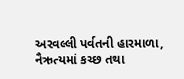અરવલ્લી પર્વતની હારમાળા, નૈઋત્યમાં કચ્છ તથા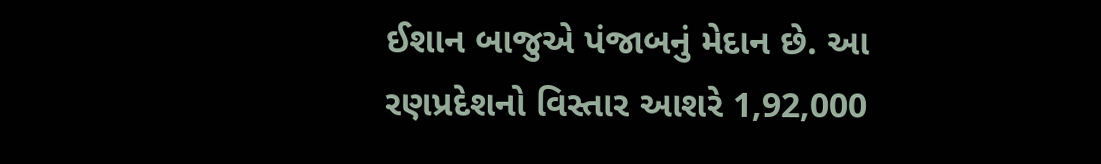ઈશાન બાજુએ પંજાબનું મેદાન છે. આ રણપ્રદેશનો વિસ્તાર આશરે 1,92,000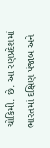ચોકિમી. છે. આ રણપ્રદેશમાં ભારતમાં દક્ષિણ પંજાબ અને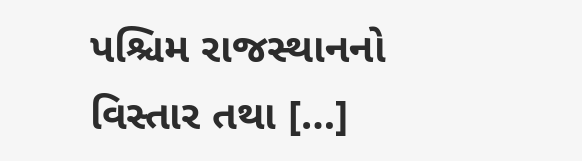પશ્ચિમ રાજસ્થાનનો વિસ્તાર તથા […]